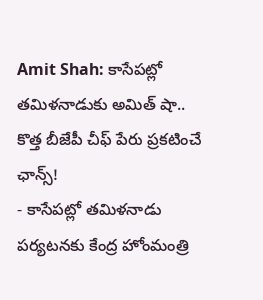Amit Shah: కాసేపట్లో తమిళనాడుకు అమిత్ షా.. కొత్త బీజేపీ చీఫ్ పేరు ప్రకటించే ఛాన్స్!
- కాసేపట్లో తమిళనాడు పర్యటనకు కేంద్ర హోంమంత్రి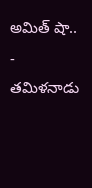అమిత్ షా..
- తమిళనాడు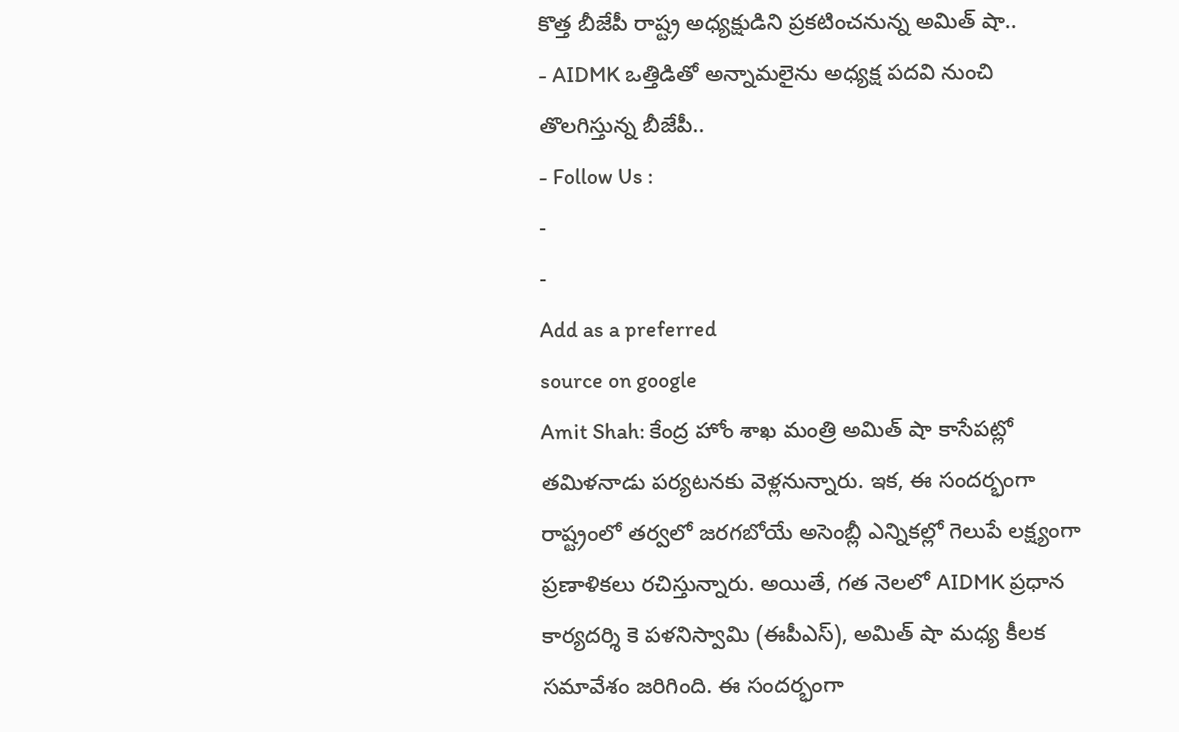కొత్త బీజేపీ రాష్ట్ర అధ్యక్షుడిని ప్రకటించనున్న అమిత్ షా..
- AIDMK ఒత్తిడితో అన్నామలైను అధ్యక్ష పదవి నుంచి తొలగిస్తున్న బీజేపీ..
- Follow Us :
-
-
Add as a preferred
source on google
Amit Shah: కేంద్ర హోం శాఖ మంత్రి అమిత్ షా కాసేపట్లో తమిళనాడు పర్యటనకు వెళ్లనున్నారు. ఇక, ఈ సందర్భంగా రాష్ట్రంలో తర్వలో జరగబోయే అసెంబ్లీ ఎన్నికల్లో గెలుపే లక్ష్యంగా ప్రణాళికలు రచిస్తున్నారు. అయితే, గత నెలలో AIDMK ప్రధాన కార్యదర్శి కె పళనిస్వామి (ఈపీఎస్), అమిత్ షా మధ్య కీలక సమావేశం జరిగింది. ఈ సందర్భంగా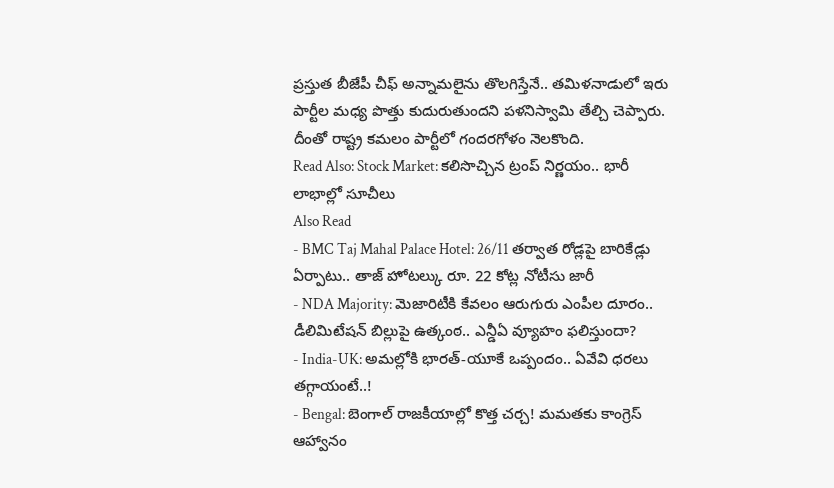ప్రస్తుత బీజేపీ చీఫ్ అన్నామలైను తొలగిస్తేనే.. తమిళనాడులో ఇరు పార్టీల మధ్య పొత్తు కుదురుతుందని పళనిస్వామి తేల్చి చెప్పారు. దీంతో రాష్ట్ర కమలం పార్టీలో గందరగోళం నెలకొంది.
Read Also: Stock Market: కలిసొచ్చిన ట్రంప్ నిర్ణయం.. భారీ లాభాల్లో సూచీలు
Also Read
- BMC Taj Mahal Palace Hotel: 26/11 తర్వాత రోడ్లపై బారికేడ్లు ఏర్పాటు.. తాజ్ హోటల్కు రూ. 22 కోట్ల నోటీసు జారీ
- NDA Majority: మెజారిటీకి కేవలం ఆరుగురు ఎంపీల దూరం.. డీలిమిటేషన్ బిల్లుపై ఉత్కంఠ.. ఎన్డీఏ వ్యూహం ఫలిస్తుందా?
- India-UK: అమల్లోకి భారత్-యూకే ఒప్పందం.. ఏవేవి ధరలు తగ్గాయంటే..!
- Bengal: బెంగాల్ రాజకీయాల్లో కొత్త చర్చ! మమతకు కాంగ్రెస్ ఆహ్వానం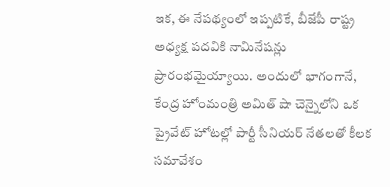ఇక, ఈ నేపథ్యంలో ఇప్పటికే, బీజేపీ రాష్ట్ర అధ్యక్ష పదవికి నామినేషన్లు ప్రారంభమైయ్యాయి. అందులో భాగంగానే, కేంద్ర హోంమంత్రి అమిత్ షా చెన్నైలోని ఒక ప్రైవేట్ హోటల్లో పార్టీ సీనియర్ నేతలతో కీలక సమావేశం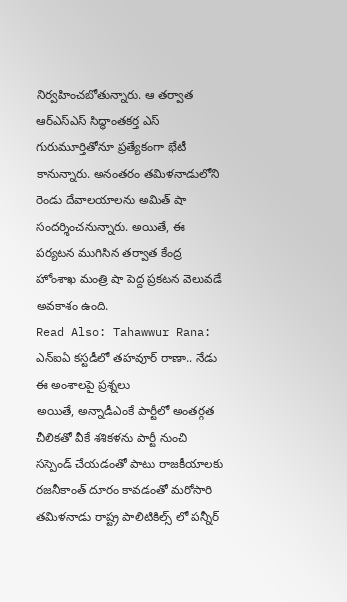నిర్వహించబోతున్నారు. ఆ తర్వాత ఆర్ఎస్ఎస్ సిద్ధాంతకర్త ఎస్ గురుమూర్తితోనూ ప్రత్యేకంగా భేటీ కానున్నారు. అనంతరం తమిళనాడులోని రెండు దేవాలయాలను అమిత్ షా సందర్శించనున్నారు. అయితే, ఈ పర్యటన ముగిసిన తర్వాత కేంద్ర హోంశాఖ మంత్రి షా పెద్ద ప్రకటన వెలువడే అవకాశం ఉంది.
Read Also: Tahawwur Rana: ఎన్ఐఏ కస్టడీలో తహవూర్ రాణా.. నేడు ఈ అంశాలపై ప్రశ్నలు
అయితే, అన్నాడీఎంకే పార్టీలో అంతర్గత చీలికతో వీకే శశికళను పార్టీ నుంచి సస్పెండ్ చేయడంతో పాటు రాజకీయాలకు రజనీకాంత్ దూరం కావడంతో మరోసారి తమిళనాడు రాష్ట్ర పాలిటికిల్స్ లో పన్నీర్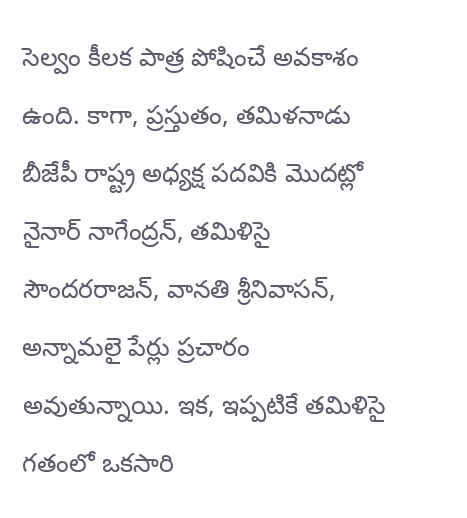సెల్వం కీలక పాత్ర పోషించే అవకాశం ఉంది. కాగా, ప్రస్తుతం, తమిళనాడు బీజేపీ రాష్ట్ర అధ్యక్ష పదవికి మొదట్లో నైనార్ నాగేంద్రన్, తమిళిసై సౌందరరాజన్, వానతి శ్రీనివాసన్, అన్నామలై పేర్లు ప్రచారం అవుతున్నాయి. ఇక, ఇప్పటికే తమిళిసై గతంలో ఒకసారి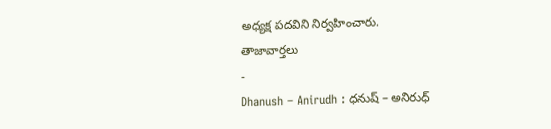అధ్యక్ష పదవిని నిర్వహించారు.
తాజావార్తలు
-
Dhanush – Anirudh : ధనుష్ – అనిరుధ్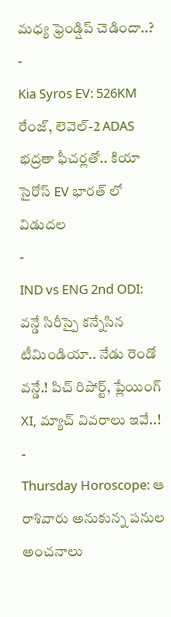మధ్య ఫ్రెండ్షిప్ చెడిందా..?
-
Kia Syros EV: 526KM రేంజ్, లెవెల్-2 ADAS భద్రతా ఫీచర్లతో.. కియా సైరోస్ EV భారత్ లో విడుదల
-
IND vs ENG 2nd ODI: వన్డే సిరీస్పై కన్నేసిన టీమిండియా.. నేడు రెండో వన్డే.! పిచ్ రిపోర్ట్, ప్లేయింగ్ XI, మ్యాచ్ వివరాలు ఇవే..!
-
Thursday Horoscope: ఆ రాశివారు అనుకున్న పనుల అంచనాలు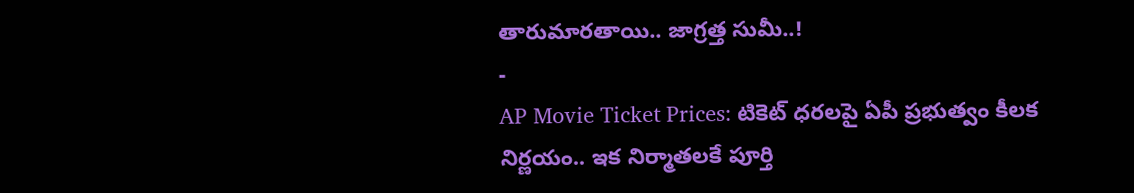తారుమారతాయి.. జాగ్రత్త సుమీ..!
-
AP Movie Ticket Prices: టికెట్ ధరలపై ఏపీ ప్రభుత్వం కీలక నిర్ణయం.. ఇక నిర్మాతలకే పూర్తి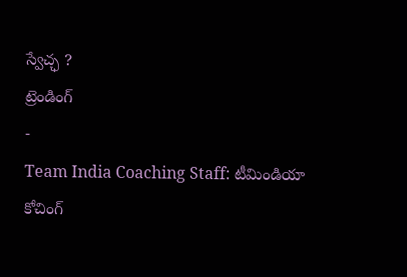స్వేచ్ఛ ?
ట్రెండింగ్
-
Team India Coaching Staff: టీమిండియా కోచింగ్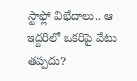స్టాఫ్లో విభేదాలు.. ఆ ఇద్దరిలో ఒకరిపై వేటు తప్పదు?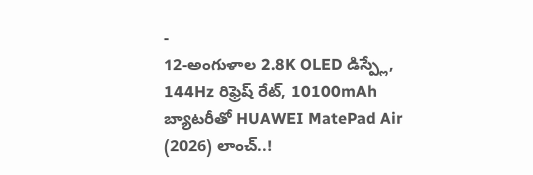-
12-అంగుళాల 2.8K OLED డిస్ప్లే, 144Hz రిఫ్రెష్ రేట్, 10100mAh బ్యాటరీతో HUAWEI MatePad Air (2026) లాంచ్..!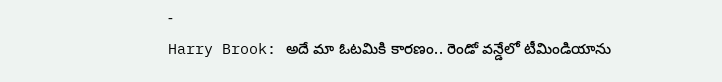-
Harry Brook: అదే మా ఓటమికి కారణం.. రెండో వన్డేలో టీమిండియాను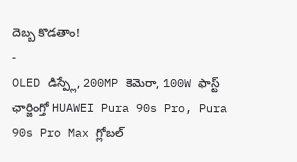దెబ్బ కొడతాం!
-
OLED డిస్ప్లే, 200MP కెమెరా, 100W ఫాస్ట్ ఛార్జింగ్తో HUAWEI Pura 90s Pro, Pura 90s Pro Max గ్లోబల్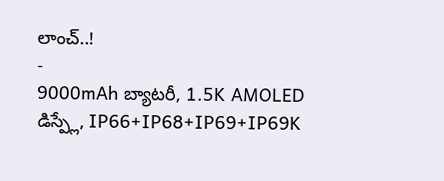లాంచ్..!
-
9000mAh బ్యాటరీ, 1.5K AMOLED డిస్ప్లే, IP66+IP68+IP69+IP69K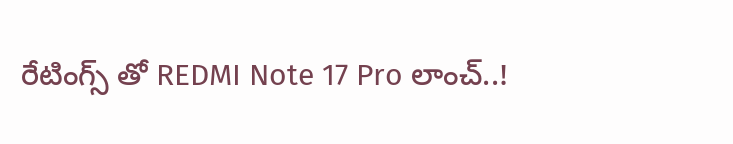రేటింగ్స్ తో REDMI Note 17 Pro లాంచ్..!